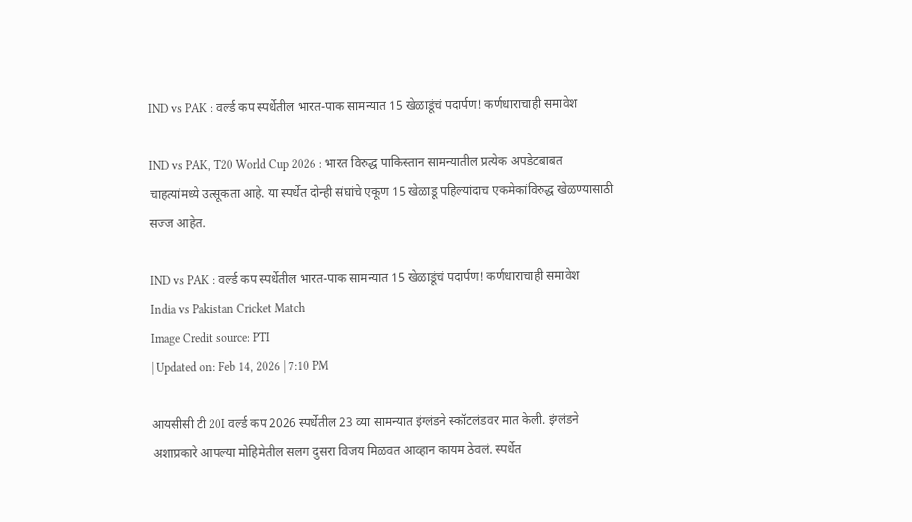IND vs PAK : वर्ल्ड कप स्पर्धेतील भारत-पाक सामन्यात 15 खेळाडूंचं पदार्पण! कर्णधाराचाही समावेश

IND vs PAK, T20 World Cup 2026 : भारत विरुद्ध पाकिस्तान सामन्यातील प्रत्येक अपडेटबाबत चाहत्यांमध्ये उत्सूकता आहे. या स्पर्धेत दोन्ही संघांचे एकूण 15 खेळाडू पहिल्यांदाच एकमेकांविरुद्ध खेळण्यासाठी सज्ज आहेत.

IND vs PAK : वर्ल्ड कप स्पर्धेतील भारत-पाक सामन्यात 15 खेळाडूंचं पदार्पण! कर्णधाराचाही समावेश
India vs Pakistan Cricket Match
Image Credit source: PTI
| Updated on: Feb 14, 2026 | 7:10 PM

आयसीसी टी 20I वर्ल्ड कप 2026 स्पर्धेतील 23 व्या सामन्यात इंग्लंडने स्कॉटलंडवर मात केली. इंग्लंडने अशाप्रकारे आपल्या मोहिमेतील सलग दुसरा विजय मिळवत आव्हान कायम ठेवलं. स्पर्धेत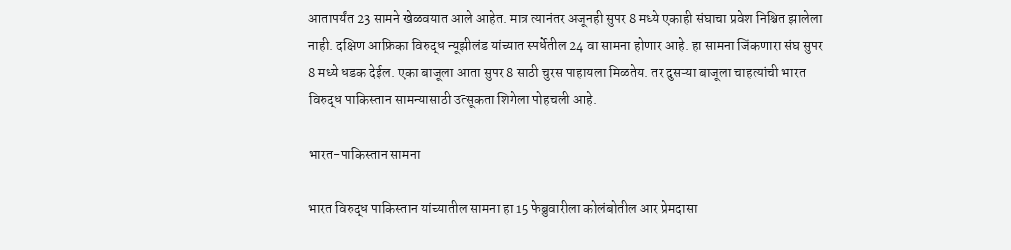आतापर्यंत 23 सामने खेळवयात आले आहेत. मात्र त्यानंतर अजूनही सुपर 8 मध्ये एकाही संघाचा प्रवेश निश्चित झालेला नाही. दक्षिण आफ्रिका विरुद्ध न्यूझीलंड यांच्यात स्पर्धेतील 24 वा सामना होणार आहे. हा सामना जिंकणारा संघ सुपर 8 मध्ये धडक देईल. एका बाजूला आता सुपर 8 साठी चुरस पाहायला मिळतेय. तर दुसऱ्या बाजूला चाहत्यांची भारत विरुद्ध पाकिस्तान सामन्यासाठी उत्सूकता शिगेला पोहचली आहे.

भारत-पाकिस्तान सामना

भारत विरुद्ध पाकिस्तान यांच्यातील सामना हा 15 फेब्रुवारीला कोलंबोतील आर प्रेमदासा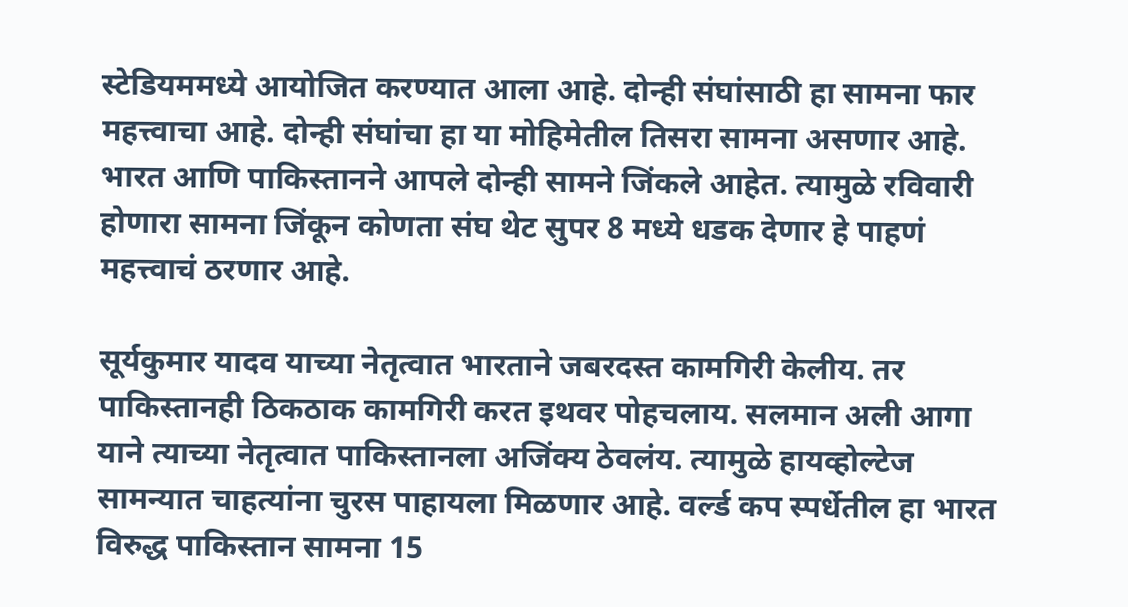स्टेडियममध्ये आयोजित करण्यात आला आहे. दोन्ही संघांसाठी हा सामना फार महत्त्वाचा आहे. दोन्ही संघांचा हा या मोहिमेतील तिसरा सामना असणार आहे. भारत आणि पाकिस्तानने आपले दोन्ही सामने जिंकले आहेत. त्यामुळे रविवारी होणारा सामना जिंकून कोणता संघ थेट सुपर 8 मध्ये धडक देणार हे पाहणं महत्त्वाचं ठरणार आहे.

सूर्यकुमार यादव याच्या नेतृत्वात भारताने जबरदस्त कामगिरी केलीय. तर पाकिस्तानही ठिकठाक कामगिरी करत इथवर पोहचलाय. सलमान अली आगा याने त्याच्या नेतृत्वात पाकिस्तानला अजिंक्य ठेवलंय. त्यामुळे हायव्होल्टेज सामन्यात चाहत्यांना चुरस पाहायला मिळणार आहे. वर्ल्ड कप स्पर्धेतील हा भारत विरुद्ध पाकिस्तान सामना 15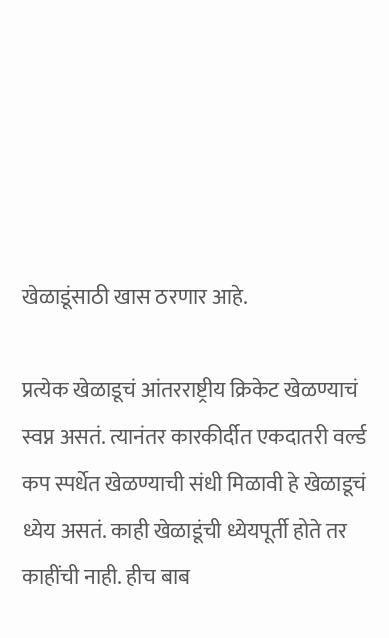खेळाडूंसाठी खास ठरणार आहे.

प्रत्येक खेळाडूचं आंतरराष्ट्रीय क्रिकेट खेळण्याचं स्वप्न असतं. त्यानंतर कारकीर्दीत एकदातरी वर्ल्ड कप स्पर्धेत खेळण्याची संधी मिळावी हे खेळाडूचं ध्येय असतं. काही खेळाडूंची ध्येयपूर्ती होते तर काहींची नाही. हीच बाब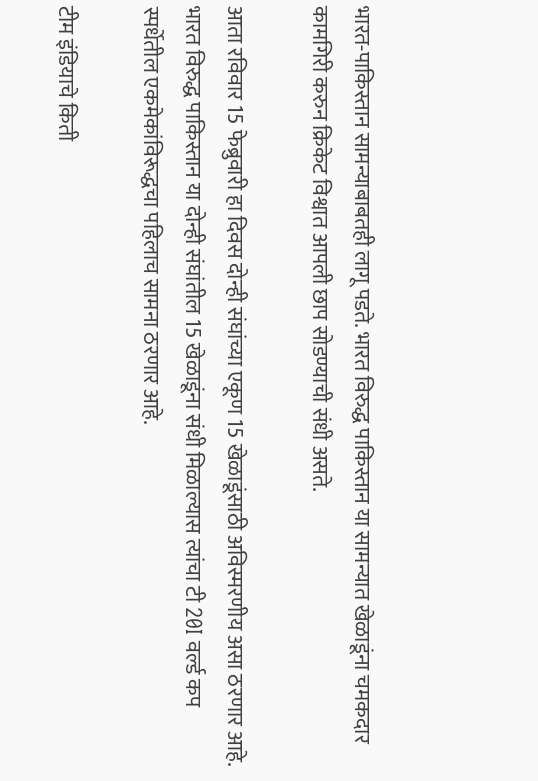भारत-पाकिस्तान सामन्याबाबतही लागू पडते. भारत विरुद्ध पाकिस्तान या सामन्यात खेळाडूंना चमकदार कामगिरी करुन क्रिकेट विश्वात आपली छाप सोडण्याची संधी असते.

आता रविवार 15 फेब्रुवारी हा दिवस दोन्ही संघांच्या एकूण 15 खेळाडूंसाठी अविस्मरणीय असा ठरणार आहे. भारत विरुद्ध पाकिस्तान या दोन्ही संघांतील 15 खेळाडूंना संधी मिळाल्यास त्यांचा टी 20I वर्ल्ड कप स्पर्धेतील एकमेकांविरूद्धचा पहिलाच सामना ठरणार आहे.

टीम इंडियाचे किती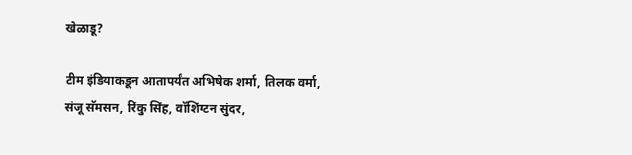खेळाडू?

टीम इंडियाकडून आतापर्यंत अभिषेक शर्मा, तिलक वर्मा, संजू सॅमसन, रिंकु सिंह, वॉशिंग्टन सुंदर,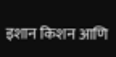इशान किशन आणि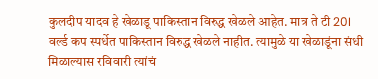कुलदीप यादव हे खेळाडू पाकिस्तान विरुद्ध खेळले आहेत. मात्र ते टी 20I वर्ल्ड कप स्पर्धेत पाकिस्तान विरुद्ध खेळले नाहीत. त्यामुळे या खेळाडूंना संधी मिळाल्यास रविवारी त्यांचं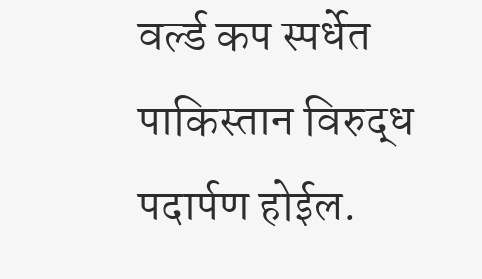वर्ल्ड कप स्पर्धेत पाकिस्तान विरुद्ध पदार्पण होईल.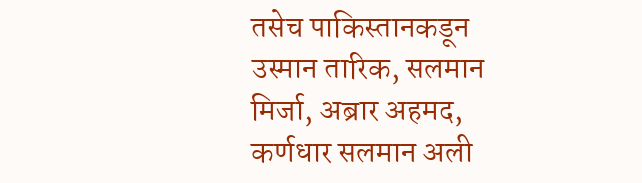तसेच पाकिस्तानकडून उस्मान तारिक, सलमान मिर्जा, अब्रार अहमद, कर्णधार सलमान अली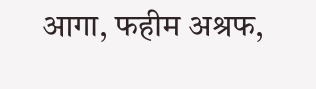आगा, फहीम अश्रफ,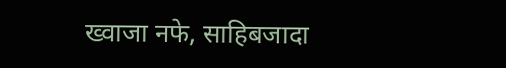ख्वाजा नफे, साहिबजादा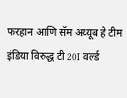फरहान आणि सॅम अय्यूब हे टीम इंडिया विरुद्ध टी 20I वर्ल्ड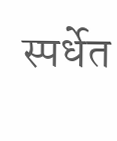स्पर्धेत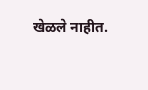खेळले नाहीत.